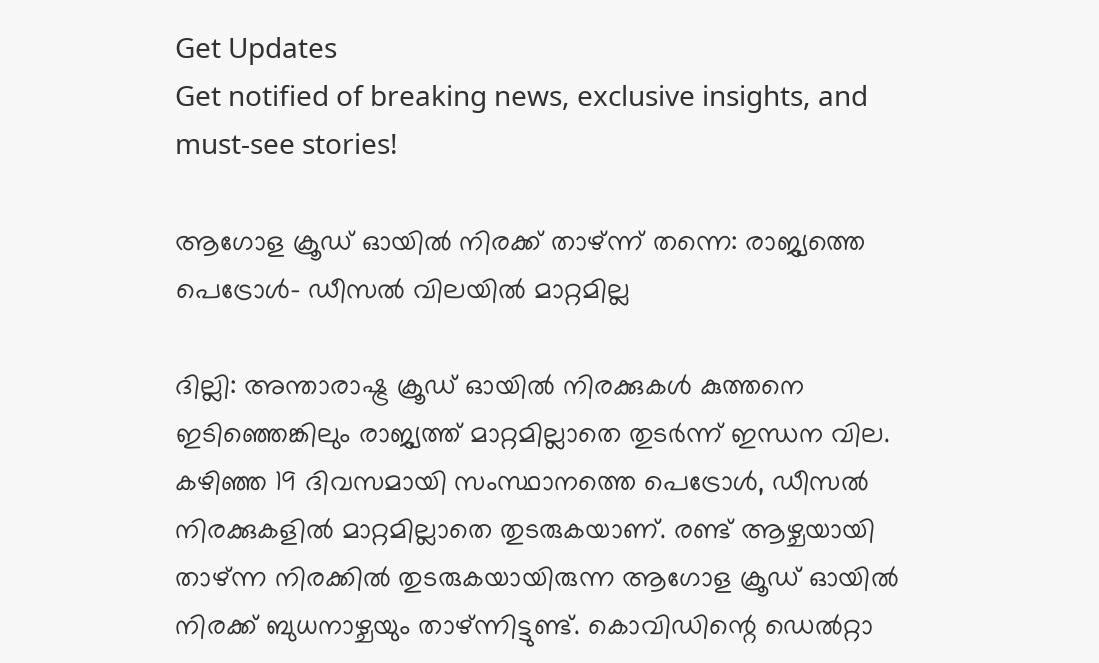Get Updates
Get notified of breaking news, exclusive insights, and must-see stories!

ആഗോള ക്രൂഡ് ഓയിൽ നിരക്ക് താഴ്ന്ന് തന്നെ: രാജ്യത്തെ പെട്രോൾ- ഡീസൽ വിലയിൽ മാറ്റമില്ല

ദില്ലി: അന്താരാഷ്ട്ര ക്രൂഡ് ഓയിൽ നിരക്കുകൾ കുത്തനെ ഇടിഞ്ഞെങ്കിലും രാജ്യത്ത് മാറ്റമില്ലാതെ തുടർന്ന് ഇന്ധന വില. കഴിഞ്ഞ 19 ദിവസമായി സംസ്ഥാനത്തെ പെട്രോൾ, ഡീസൽ നിരക്കുകളിൽ മാറ്റമില്ലാതെ തുടരുകയാണ്. രണ്ട് ആഴ്ചയായി താഴ്ന്ന നിരക്കിൽ തുടരുകയായിരുന്ന ആഗോള ക്രൂഡ് ഓയിൽ നിരക്ക് ബുധനാഴ്ചയും താഴ്ന്നിട്ടുണ്ട്. കൊവിഡിന്റെ ഡെൽറ്റാ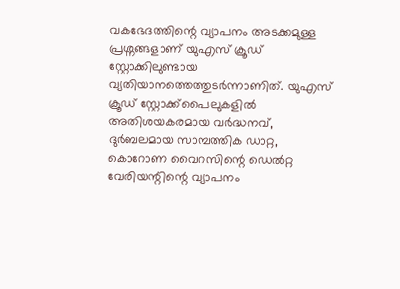വകഭേദത്തിന്റെ വ്യാപനം അടക്കമുള്ള പ്രശ്നങ്ങളാണ് യുഎസ് ക്രൂഡ് സ്റ്റോക്കിലുണ്ടായ വ്യതിയാനത്തെത്തുടർന്നാണിത്. യുഎസ് ക്രൂഡ് സ്റ്റോക്ക്‌പൈലുകളിൽ അതിശയകരമായ വർദ്ധനവ്, ദുർബലമായ സാമ്പത്തിക ഡാറ്റ, കൊറോണ വൈറസിന്റെ ഡെൽറ്റ വേരിയന്റിന്റെ വ്യാപനം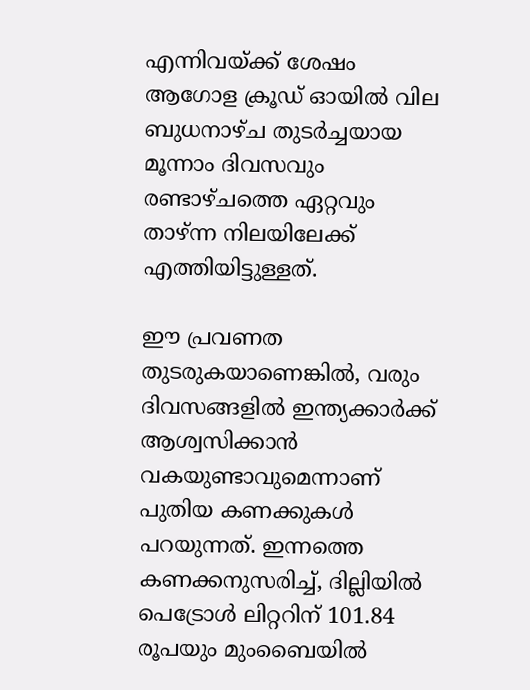എന്നിവയ്ക്ക് ശേഷം ആഗോള ക്രൂഡ് ഓയിൽ വില ബുധനാഴ്ച തുടർച്ചയായ മൂന്നാം ദിവസവും രണ്ടാഴ്ചത്തെ ഏറ്റവും താഴ്ന്ന നിലയിലേക്ക് എത്തിയിട്ടുള്ളത്.

ഈ പ്രവണത തുടരുകയാണെങ്കിൽ, വരും ദിവസങ്ങളിൽ ഇന്ത്യക്കാർക്ക് ആശ്വസിക്കാൻ വകയുണ്ടാവുമെന്നാണ് പുതിയ കണക്കുകൾ പറയുന്നത്. ഇന്നത്തെ കണക്കനുസരിച്ച്, ദില്ലിയിൽ പെട്രോൾ ലിറ്ററിന് 101.84 രൂപയും മുംബൈയിൽ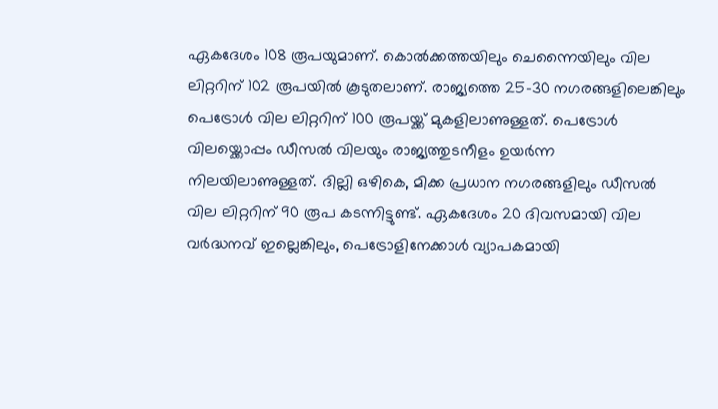ഏകദേശം 108 രൂപയുമാണ്. കൊൽക്കത്തയിലും ചെന്നൈയിലും വില ലിറ്ററിന് 102 രൂപയിൽ കൂടുതലാണ്. രാജ്യത്തെ 25-30 നഗരങ്ങളിലെങ്കിലും
പെട്രോൾ വില ലിറ്ററിന് 100 രൂപയ്ക്ക് മുകളിലാണുള്ളത്. പെട്രോൾ വിലയ്ക്കൊപ്പം ഡീസൽ വിലയും രാജ്യത്തുടനീളം ഉയർന്ന നിലയിലാണുള്ളത്. ദില്ലി ഒഴികെ, മിക്ക പ്രധാന നഗരങ്ങളിലും ഡീസൽ വില ലിറ്ററിന് 90 രൂപ കടന്നിട്ടുണ്ട്. ഏകദേശം 20 ദിവസമായി വില വർദ്ധനവ് ഇല്ലെങ്കിലും, പെട്രോളിനേക്കാൾ വ്യാപകമായി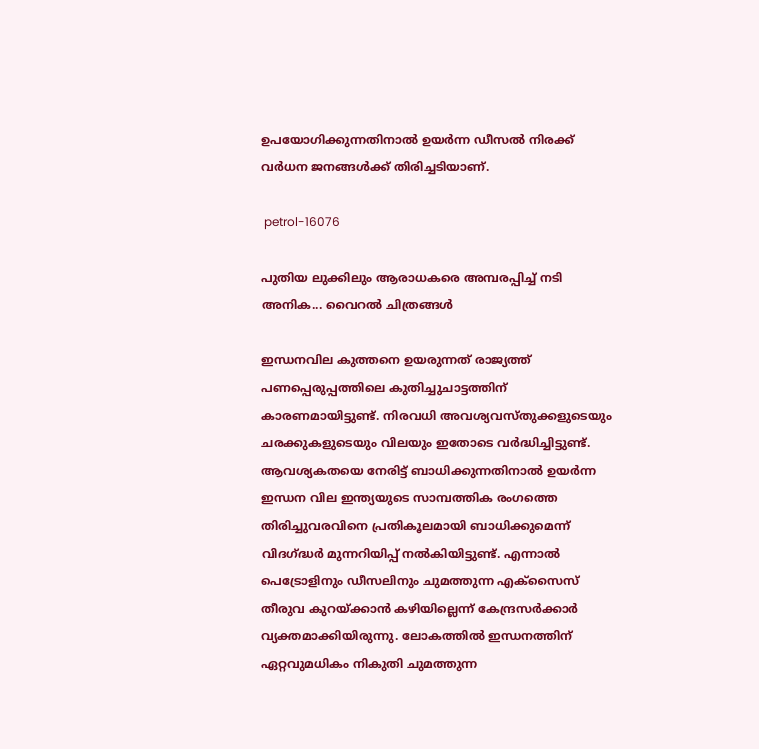ഉപയോഗിക്കുന്നതിനാൽ ഉയർന്ന ഡീസൽ നിരക്ക് വർധന ജനങ്ങൾക്ക് തിരിച്ചടിയാണ്.

 petrol-16076

പുതിയ ലുക്കിലും ആരാധകരെ അമ്പരപ്പിച്ച് നടി അനിക... വൈറൽ ചിത്രങ്ങൾ

ഇന്ധനവില കുത്തനെ ഉയരുന്നത് രാജ്യത്ത് പണപ്പെരുപ്പത്തിലെ കുതിച്ചുചാട്ടത്തിന് കാരണമായിട്ടുണ്ട്. നിരവധി അവശ്യവസ്തുക്കളുടെയും ചരക്കുകളുടെയും വിലയും ഇതോടെ വർദ്ധിച്ചിട്ടുണ്ട്. ആവശ്യകതയെ നേരിട്ട് ബാധിക്കുന്നതിനാൽ ഉയർന്ന ഇന്ധന വില ഇന്ത്യയുടെ സാമ്പത്തിക രംഗത്തെ തിരിച്ചുവരവിനെ പ്രതികൂലമായി ബാധിക്കുമെന്ന് വിദഗ്ദ്ധർ മുന്നറിയിപ്പ് നൽകിയിട്ടുണ്ട്. എന്നാൽ പെട്രോളിനും ഡീസലിനും ചുമത്തുന്ന എക്സൈസ് തീരുവ കുറയ്ക്കാൻ കഴിയില്ലെന്ന് കേന്ദ്രസർക്കാർ വ്യക്തമാക്കിയിരുന്നു. ലോകത്തിൽ ഇന്ധനത്തിന് ഏറ്റവുമധികം നികുതി ചുമത്തുന്ന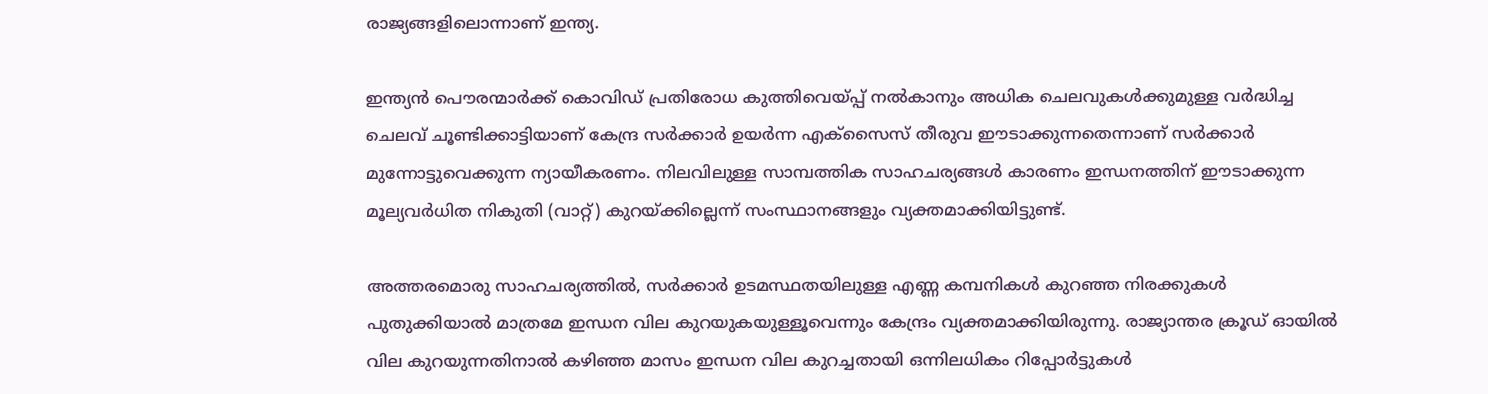രാജ്യങ്ങളിലൊന്നാണ് ഇന്ത്യ.

ഇന്ത്യൻ പൌരന്മാർക്ക് കൊവിഡ് പ്രതിരോധ കുത്തിവെയ്പ്പ് നൽകാനും അധിക ചെലവുകൾക്കുമുള്ള വർദ്ധിച്ച ചെലവ് ചൂണ്ടിക്കാട്ടിയാണ് കേന്ദ്ര സർക്കാർ ഉയർന്ന എക്സൈസ് തീരുവ ഈടാക്കുന്നതെന്നാണ് സർക്കാർ മുന്നോട്ടുവെക്കുന്ന ന്യായീകരണം. നിലവിലുള്ള സാമ്പത്തിക സാഹചര്യങ്ങൾ കാരണം ഇന്ധനത്തിന് ഈടാക്കുന്ന മൂല്യവർധിത നികുതി (വാറ്റ്) കുറയ്ക്കില്ലെന്ന് സംസ്ഥാനങ്ങളും വ്യക്തമാക്കിയിട്ടുണ്ട്.

അത്തരമൊരു സാഹചര്യത്തിൽ, സർക്കാർ ഉടമസ്ഥതയിലുള്ള എണ്ണ കമ്പനികൾ കുറഞ്ഞ നിരക്കുകൾ പുതുക്കിയാൽ മാത്രമേ ഇന്ധന വില കുറയുകയുള്ളൂവെന്നും കേന്ദ്രം വ്യക്തമാക്കിയിരുന്നു. രാജ്യാന്തര ക്രൂഡ് ഓയിൽ വില കുറയുന്നതിനാൽ കഴിഞ്ഞ മാസം ഇന്ധന വില കുറച്ചതായി ഒന്നിലധികം റിപ്പോർട്ടുകൾ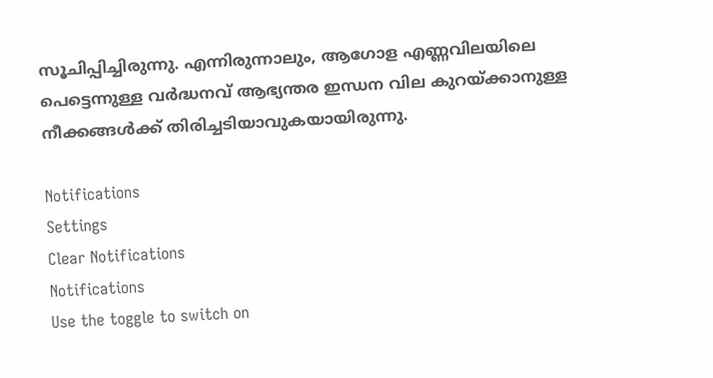സൂചിപ്പിച്ചിരുന്നു. എന്നിരുന്നാലും, ആഗോള എണ്ണവിലയിലെ പെട്ടെന്നുള്ള വർദ്ധനവ് ആഭ്യന്തര ഇന്ധന വില കുറയ്ക്കാനുള്ള നീക്കങ്ങൾക്ക് തിരിച്ചടിയാവുകയായിരുന്നു.

Notifications
Settings
Clear Notifications
Notifications
Use the toggle to switch on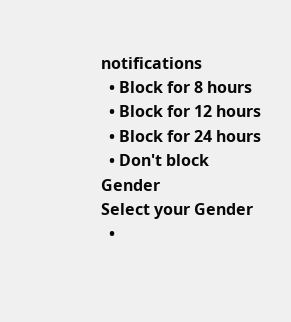notifications
  • Block for 8 hours
  • Block for 12 hours
  • Block for 24 hours
  • Don't block
Gender
Select your Gender
  •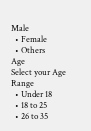Male
  • Female
  • Others
Age
Select your Age Range
  • Under 18
  • 18 to 25
  • 26 to 35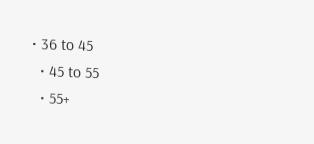• 36 to 45
  • 45 to 55
  • 55+